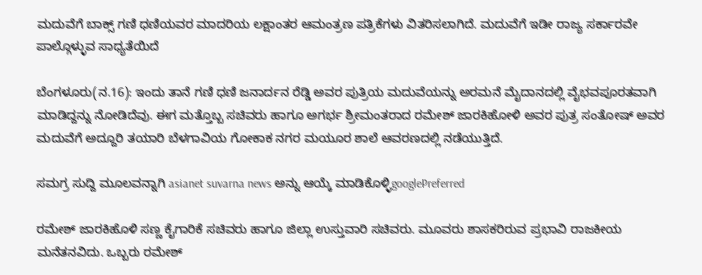ಮದುವೆಗೆ ಬಾಕ್ಸ್ ಗಣಿ ಧಣಿಯವರ ಮಾದರಿಯ ಲಕ್ಷಾಂತರ ಆಮಂತ್ರಣ ಪತ್ರಿಕೆಗಳು ವಿತರಿಸಲಾಗಿದೆ. ಮದುವೆಗೆ ಇಡೀ ರಾಜ್ಯ ಸರ್ಕಾರವೇ ಪಾಲ್ಗೊಳ್ಳುವ ಸಾಧ್ಯತೆಯಿದೆ

ಬೆಂಗಳೂರು(ನ.16): ಇಂದು ತಾನೆ ಗಣಿ ಧಣಿ ಜನಾರ್ದನ ರೆಡ್ಡಿ ಅವರ ಪುತ್ರಿಯ ಮದುವೆಯನ್ನು ಅರಮನೆ ಮೈದಾನದಲ್ಲಿ ವೈಭವಪೂರತವಾಗಿ ಮಾಡಿದ್ದನ್ನು ನೋಡಿದೆವು. ಈಗ ಮತ್ತೊಬ್ಬ ಸಚಿವರು ಹಾಗೂ ಅಗರ್ಭ ಶ್ರೀಮಂತರಾದ ರಮೇಶ್ ಜಾರಕಿಹೋಳಿ ಅವರ ಪುತ್ರ ಸಂತೋಷ್ ಅವರ ಮದುವೆಗೆ ಅದ್ದೂರಿ ತಯಾರಿ ಬೆಳಗಾವಿಯ ಗೋಕಾಕ ನಗರ ಮಯೂರ ಶಾಲೆ ಆವರಣದಲ್ಲಿ ನಡೆಯುತ್ತಿದೆ.

ಸಮಗ್ರ ಸುದ್ದಿ ಮೂಲವನ್ನಾಗಿ asianet suvarna news ಅನ್ನು ಆಯ್ಕೆ ಮಾಡಿಕೊಳ್ಳಿgooglePreferred

ರಮೇಶ್ ಜಾರಕಿಹೊಳಿ ಸಣ್ಣ ಕೈಗಾರಿಕೆ ಸಚಿವರು ಹಾಗೂ ಜಿಲ್ಲಾ ಉಸ್ತುವಾರಿ ಸಚಿವರು. ಮೂವರು ಶಾಸಕರಿರುವ ಪ್ರಭಾವಿ ರಾಜಕೀಯ ಮನೆತನವಿದು. ಒಬ್ಬರು ರಮೇಶ್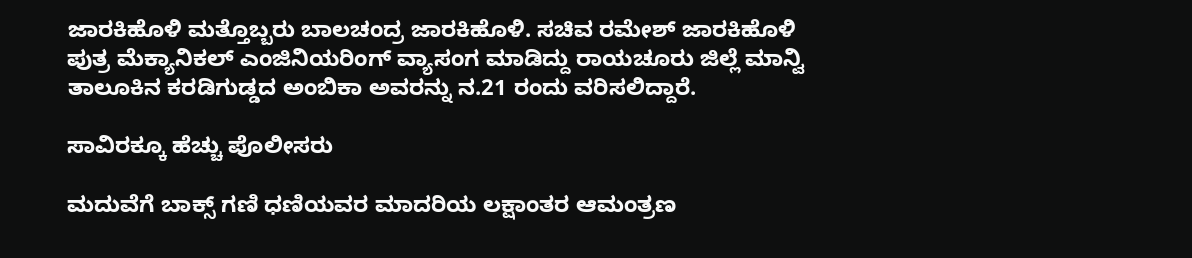ಜಾರಕಿಹೊಳಿ ಮತ್ತೊಬ್ಬರು ಬಾಲಚಂದ್ರ ಜಾರಕಿಹೊಳಿ. ಸಚಿವ ರಮೇಶ್ ಜಾರಕಿಹೊಳಿ ಪುತ್ರ ಮೆಕ್ಯಾನಿಕಲ್ ಎಂಜಿನಿಯರಿಂಗ್ ವ್ಯಾಸಂಗ ಮಾಡಿದ್ದು ರಾಯಚೂರು ಜಿಲ್ಲೆ ಮಾನ್ವಿ ತಾಲೂಕಿನ ಕರಡಿಗುಡ್ಡದ ಅಂಬಿಕಾ ಅವರನ್ನು ನ.21 ರಂದು ವರಿಸಲಿದ್ದಾರೆ.

ಸಾವಿರಕ್ಕೂ ಹೆಚ್ಚು ಪೊಲೀಸರು

ಮದುವೆಗೆ ಬಾಕ್ಸ್ ಗಣಿ ಧಣಿಯವರ ಮಾದರಿಯ ಲಕ್ಷಾಂತರ ಆಮಂತ್ರಣ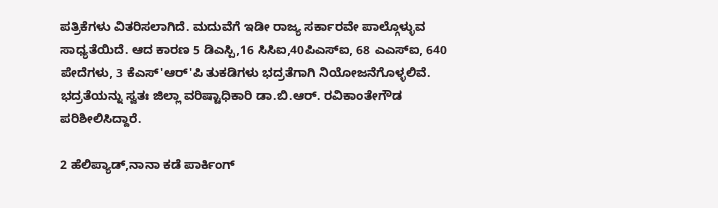ಪತ್ರಿಕೆಗಳು ವಿತರಿಸಲಾಗಿದೆ. ಮದುವೆಗೆ ಇಡೀ ರಾಜ್ಯ ಸರ್ಕಾರವೇ ಪಾಲ್ಗೊಳ್ಳುವ ಸಾಧ್ಯತೆಯಿದೆ. ಆದ ಕಾರಣ 5 ಡಿಎಸ್ಪಿ,16 ಸಿಸಿಐ,40ಪಿಎಸ್ಐ, 68 ಎಎಸ್ಐ, 640 ಪೇದೆಗಳು, 3 ಕೆಎಸ್'ಆರ್'ಪಿ ತುಕಡಿಗಳು ಭದ್ರತೆಗಾಗಿ ನಿಯೋಜನೆಗೊಳ್ಳಲಿವೆ. ಭದ್ರತೆಯನ್ನು ಸ್ವತಃ ಜಿಲ್ಲಾ ವರಿಷ್ಟಾಧಿಕಾರಿ ಡಾ.ಬಿ.ಆರ್. ರವಿಕಾಂತೇಗೌಡ ಪರಿಶೀಲಿಸಿದ್ದಾರೆ.

2 ಹೆಲಿಪ್ಯಾಡ್,ನಾನಾ ಕಡೆ ಪಾರ್ಕಿಂಗ್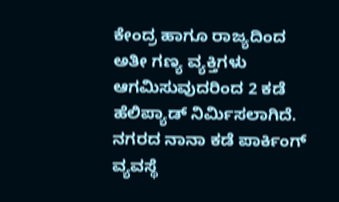ಕೇಂದ್ರ ಹಾಗೂ ರಾಜ್ಯದಿಂದ ಅತೀ ಗಣ್ಯ ವ್ಯಕ್ತಿಗಳು ಆಗಮಿಸುವುದರಿಂದ 2 ಕಡೆ ಹೆಲಿಪ್ಯಾಡ್ ನಿರ್ಮಿಸಲಾಗಿದೆ. ನಗರದ ನಾನಾ ಕಡೆ ಪಾರ್ಕಿಂಗ್ ವ್ಯವಸ್ಥೆ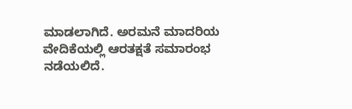ಮಾಡಲಾಗಿದೆ. ಅರಮನೆ ಮಾದರಿಯ ವೇದಿಕೆಯಲ್ಲಿ ಆರತಕ್ಷತೆ ಸಮಾರಂಭ ನಡೆಯಲಿದೆ.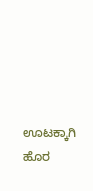ಊಟಕ್ಕಾಗಿ ಹೊರ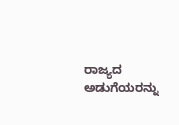ರಾಜ್ಯದ ಅಡುಗೆಯರನ್ನು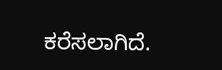ಕರೆಸಲಾಗಿದೆ.